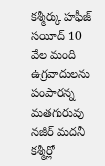కశ్మీర్కు హఫీజ్ సయీద్ 10 వేల మంది ఉగ్రవాదులను పంపారన్న మతగురువు నజీర్ మదనీ
కశ్మీర్లో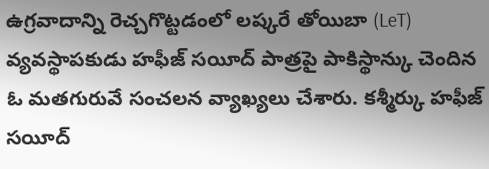ఉగ్రవాదాన్ని రెచ్చగొట్టడంలో లష్కరే తోయిబా (LeT) వ్యవస్థాపకుడు హఫీజ్ సయీద్ పాత్రపై పాకిస్థాన్కు చెందిన ఓ మతగురువే సంచలన వ్యాఖ్యలు చేశారు. కశ్మీర్కు హఫీజ్ సయీద్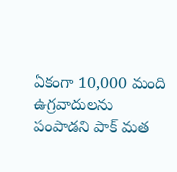ఏకంగా 10,000 మంది ఉగ్రవాదులను పంపాడని పాక్ మత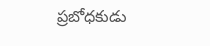ప్రబోధకుడు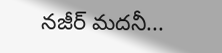నజీర్ మదనీ...